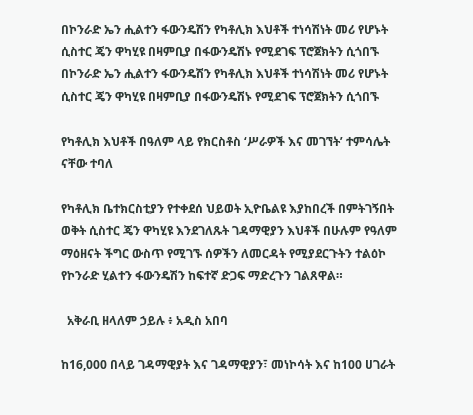በኮንራድ ኤን ሒልተን ፋውንዴሽን የካቶሊክ እህቶች ተነሳሽነት መሪ የሆኑት ሲስተር ጄን ዋካሂዩ በዛምቢያ በፋውንዴሽኑ የሚደገፍ ፕሮጀክትን ሲጎበኙ በኮንራድ ኤን ሒልተን ፋውንዴሽን የካቶሊክ እህቶች ተነሳሽነት መሪ የሆኑት ሲስተር ጄን ዋካሂዩ በዛምቢያ በፋውንዴሽኑ የሚደገፍ ፕሮጀክትን ሲጎበኙ

የካቶሊክ እህቶች በዓለም ላይ የክርስቶስ ‘ሥራዎች እና መገኘት’ ተምሳሌት ናቸው ተባለ

የካቶሊክ ቤተክርስቲያን የተቀደሰ ህይወት ኢዮቤልዩ እያከበረች በምትገኝበት ወቅት ሲስተር ጄን ዋካሂዩ እንደገለጹት ገዳማዊያን እህቶች በሁሉም የዓለም ማዕዘናት ችግር ውስጥ የሚገኙ ሰዎችን ለመርዳት የሚያደርጉትን ተልዕኮ የኮንራድ ሂልተን ፋውንዴሽን ከፍተኛ ድጋፍ ማድረጉን ገልጸዋል።

  አቅራቢ ዘላለም ኃይሉ ፥ አዲስ አበባ

ከ16,000 በላይ ገዳማዊያት እና ገዳማዊያን፣ መነኮሳት እና ከ100 ሀገራት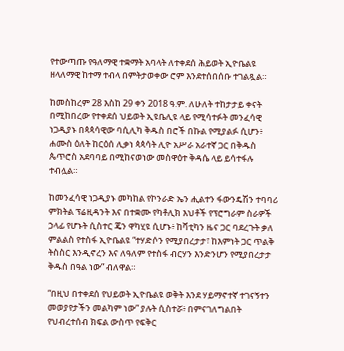የተውጣጡ የዓለማዊ ተቋማት አባላት ለተቀደሰ ሕይወት ኢዮቤልዩ ዘላለማዊ ከተማ ተብላ በምትታወቀው ሮም እንደተሰበሰቡ ተገልጿል።

ከመስከረም 28 እስከ 29 ቀን 2018 ዓ.ም. ለሁለት ተከታታይ ቀናት በሚከበረው የተቀደሰ ህይወት ኢዩቤሊዩ ላይ የሚሳተፉት መንፈሳዊ ነጋዲያኑ በጳጳሳዊው ባሲሊካ ቅዱስ በሮች በኩል የሚያልፉ ሲሆን፥ ሐሙስ ዕለት ከርዕሰ ሊቃነ ጳጳሳት ሊዮ አሥራ አራተኛ ጋር በቅዱስ ጴጥሮስ አደባባይ በሚከናወነው መስዋዕተ ቅዳሴ ላይ ይሳተፋሉ ተብሏል።

ከመንፈሳዊ ነጋዲያኑ መካከል የኮንራድ ኤን ሒልተን ፋውንዴሽን ተባባሪ ምክትል ፕሬዚዳንት እና በተቋሙ የካቶሊክ እህቶች የፕሮግራም ስራዎች ኃላፊ የሆኑት ሲስተር ጄን ዋካሂዩ ሲሆኑ፥ ከቫቲካን ዜና ጋር ባደረጉት ቃለ ምልልስ የተስፋ ኢዮቤልዩ “ተሃድሶን የሚያበረታታ፣ ከእምነት ጋር ጥልቅ ትስስር እንዲኖረን እና ለዓለም የተስፋ ብርሃን እንድንሆን የሚያበረታታ ቅዱስ በዓል ነው” ብለዋል።

“በዚህ በተቀደሰ የህይወት ኢዮቤልዩ ወቅት እንደ ሃይማኖተኛ ተገናኝተን መወያየታችን መልካም ነው” ያሉት ሲስተሯ፥ በምናገለግልበት የህብረተሰብ ክፍል ውስጥ የፍቅር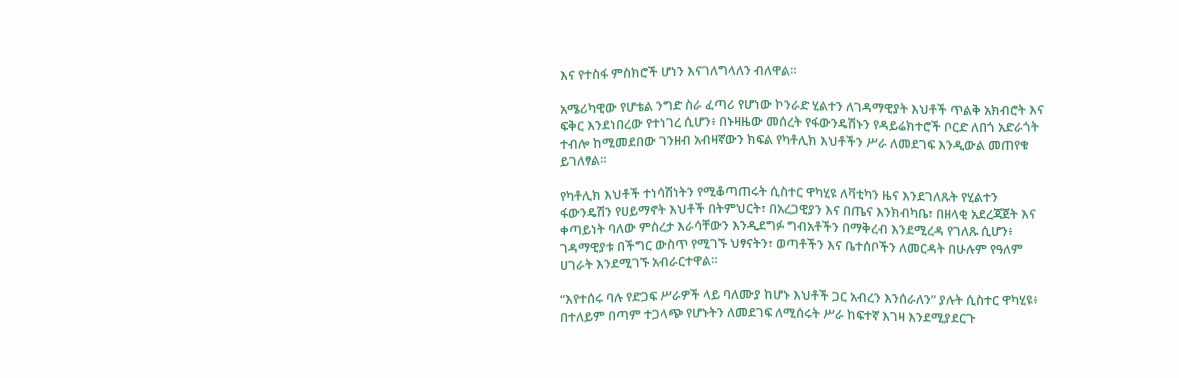እና የተስፋ ምስክሮች ሆነን እናገለግላለን ብለዋል።

አሜሪካዊው የሆቴል ንግድ ስራ ፈጣሪ የሆነው ኮንራድ ሂልተን ለገዳማዊያት እህቶች ጥልቅ አክብሮት እና ፍቅር እንደነበረው የተነገረ ሲሆን፥ በኑዛዜው መሰረት የፋውንዴሽኑን የዳይሬክተሮች ቦርድ ለበጎ አድራጎት ተብሎ ከሚመደበው ገንዘብ አብዛኛውን ክፍል የካቶሊክ እህቶችን ሥራ ለመደገፍ እንዲውል መጠየቁ ይገለፃል።

የካቶሊክ እህቶች ተነሳሽነትን የሚቆጣጠሩት ሲስተር ዋካሂዩ ለቫቲካን ዜና እንደገለጹት የሂልተን ፋውንዴሽን የሀይማኖት እህቶች በትምህርት፣ በአረጋዊያን እና በጤና እንክብካቤ፣ በዘላቂ አደረጃጀት እና ቀጣይነት ባለው ምስረታ እራሳቸውን እንዲደግፉ ግብአቶችን በማቅረብ እንደሚረዳ የገለጹ ሲሆን፥ ገዳማዊያቱ በችግር ውስጥ የሚገኙ ህፃናትን፣ ወጣቶችን እና ቤተሰቦችን ለመርዳት በሁሉም የዓለም ሀገራት እንደሚገኙ አብራርተዋል።

“እየተሰሩ ባሉ የድጋፍ ሥራዎች ላይ ባለሙያ ከሆኑ እህቶች ጋር አብረን እንሰራለን” ያሉት ሲስተር ዋካሂዩ፥ በተለይም በጣም ተጋላጭ የሆኑትን ለመደገፍ ለሚሰሩት ሥራ ከፍተኛ እገዛ እንደሚያደርጉ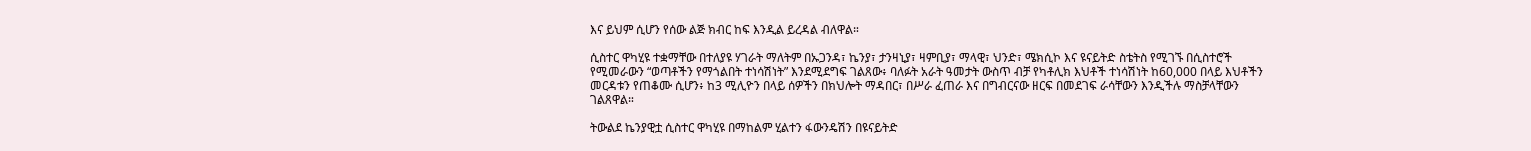እና ይህም ሲሆን የሰው ልጅ ክብር ከፍ እንዲል ይረዳል ብለዋል።

ሲስተር ዋካሂዩ ተቋማቸው በተለያዩ ሃገራት ማለትም በኡጋንዳ፣ ኬንያ፣ ታንዛኒያ፣ ዛምቢያ፣ ማላዊ፣ ህንድ፣ ሜክሲኮ እና ዩናይትድ ስቴትስ የሚገኙ በሲስተሮች የሚመራውን “ወጣቶችን የማጎልበት ተነሳሽነት” እንደሚደግፍ ገልጸው፥ ባለፉት አራት ዓመታት ውስጥ ብቻ የካቶሊክ እህቶች ተነሳሽነት ከ60,000 በላይ እህቶችን መርዳቱን የጠቆሙ ሲሆን፥ ከ3 ሚሊዮን በላይ ሰዎችን በክህሎት ማዳበር፣ በሥራ ፈጠራ እና በግብርናው ዘርፍ በመደገፍ ራሳቸውን እንዲችሉ ማስቻላቸውን ገልጸዋል።

ትውልደ ኬንያዊቷ ሲስተር ዋካሂዩ በማከልም ሂልተን ፋውንዴሽን በዩናይትድ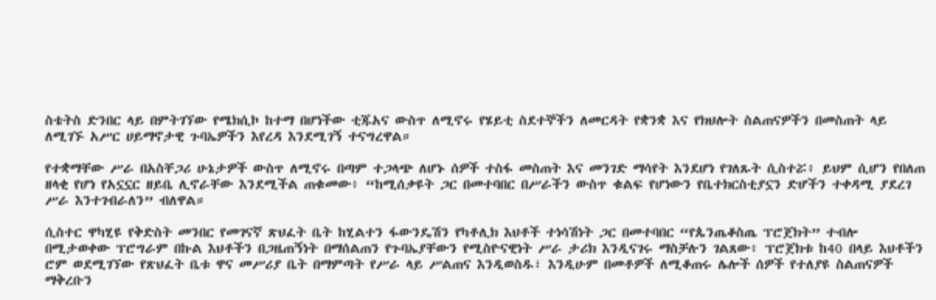ስቴትስ ድንበር ላይ በምትገኘው የሜክሲኮ ከተማ በሆነችው ቲጁአና ውስጥ ለሚኖሩ የሄይቲ ስደተኞችን ለመርዳት የቋንቋ እና የክህሎት ስልጠናዎችን በመስጠት ላይ ለሚገኙ አሥር ሀይማኖታዊ ጉባኤዎችን እየረዳ እንደሚገኝ ተናግረዋል።

የተቋማቸው ሥራ በአስቸጋሪ ሁኔታዎች ውስጥ ለሚኖሩ በጣም ተጋላጭ ለሆኑ ሰዎች ተስፋ መስጠት እና መንገድ ማሳየት እንደሆነ የገለጹት ሲስተሯ፥ ይህም ሲሆን የበለጠ ዘላቂ የሆነ የአኗኗር ዘይቤ ሊኖራቸው እንደሚችል ጠቁመው፥ “ከሚሰቃዩት ጋር በመተባበር በሥራችን ውስጥ ቁልፍ የሆነውን የቤተክርስቲያኗን ድሆችን ተቀዳሚ ያደረገ ሥራ እንተገብራለን” ብለዋል።

ሲስተር ዋካሂዩ የቅድስት መንበር የመገናኛ ጽህፈት ቤት ከሂልተን ፋውንዴሽን የካቶሊክ እህቶች ተነሳሽነት ጋር በመተባበር “የጴንጤቆስጤ ፕሮጀክት” ተብሎ በሚታወቀው ፕሮግራም በኩል እህቶችን በጋዜጠኝነት በማሰልጠን የጉባኤያቸውን የሚስዮናዊነት ሥራ ታሪክ እንዲናገሩ ማስቻሉን ገልጸው፥ ፕሮጀክቱ ከ40 በላይ እህቶችን ሮም ወደሚገኘው የጽህፈት ቤቱ ዋና መሥሪያ ቤት በማምጣት የሥራ ላይ ሥልጠና እንዲወስዱ፣ እንዲሁም በመቶዎች ለሚቆጠሩ ሌሎች ሰዎች የተለያዩ ስልጠናዎች ማቅረቡን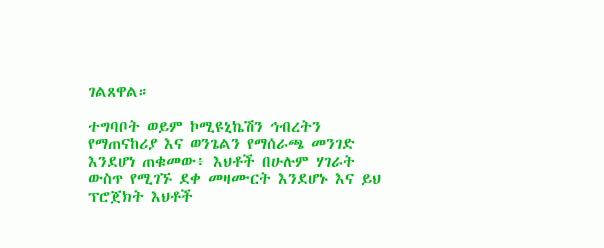ገልጸዋል።

ተግባቦት ወይም ኮሚዩኒኬሽን ኅብረትን የማጠናከሪያ እና ወንጌልን የማሰራጫ መንገድ እንደሆነ ጠቁመው፥ እህቶች በሁሉም ሃገራት ውስጥ የሚገኙ ደቀ መዛሙርት እንደሆኑ እና ይህ ፕሮጀክት እህቶች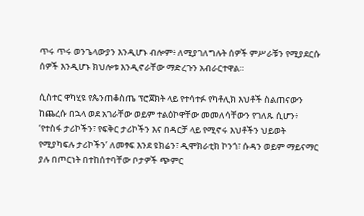ጥሩ ጥሩ ወንጌላውያን እንዲሆኑ ብሎም፥ ለሚያገለግሉት ሰዎች ምሥራቹን የሚያደርሱ ሰዎች እንዲሆኑ ክህሎቱ እንዲኖራቸው ማድረጉን አብራርተዋል።

ሲስተር ዋካሂዩ የጴንጠቆስጤ ፕሮጀክት ላይ የተሳተፉ የካቶሊክ እህቶች ስልጠናውን ከጨረሱ በኋላ ወደ አገራቸው ወይም ተልዕኮዋቸው መመለሳቸውን የገለጹ ሲሆን፥ ‘የተስፋ ታሪኮችን፣ የፍቅር ታሪኮችን እና በዳርቻ ላይ የሚኖሩ እህቶችን ህይወት የሚያካፍሉ ታሪኮችን’ ለመፃፍ እንደ ዩክሬን፣ ዲሞክራቲክ ኮንጎ፣ ሱዳን ወይም ማይናማር ያሉ በጦርነት በተከሰተባቸው ቦታዎች ጭምር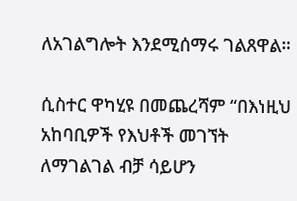ለአገልግሎት እንደሚሰማሩ ገልጸዋል።

ሲስተር ዋካሂዩ በመጨረሻም “በእነዚህ አከባቢዎች የእህቶች መገኘት ለማገልገል ብቻ ሳይሆን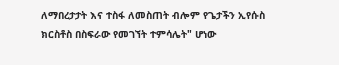ለማበረታታት እና ተስፋ ለመስጠት ብሎም የጌታችን ኢየሱስ ክርስቶስ በስፍራው የመገኘት ተምሳሌት" ሆነው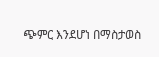ጭምር እንደሆነ በማስታወስ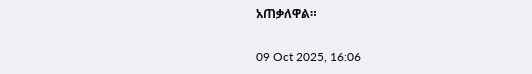አጠቃለዋል።

09 Oct 2025, 16:06